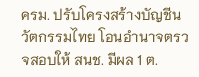ครม. ปรับโครงสร้างบัญชีนวัตกรรมไทย โอนอำนาจตรวจสอบให้ สนช. มีผล 1 ต.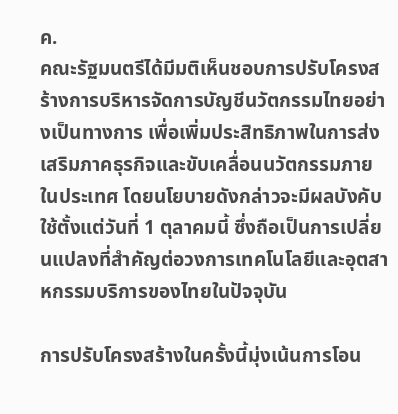ค.
คณะรัฐมนตรีได้มีมติเห็นชอบการปรับโครงสร้างการบริหารจัดการบัญชีนวัตกรรมไทยอย่างเป็นทางการ เพื่อเพิ่มประสิทธิภาพในการส่งเสริมภาคธุรกิจและขับเคลื่อนนวัตกรรมภายในประเทศ โดยนโยบายดังกล่าวจะมีผลบังคับใช้ตั้งแต่วันที่ 1 ตุลาคมนี้ ซึ่งถือเป็นการเปลี่ยนแปลงที่สำคัญต่อวงการเทคโนโลยีและอุตสาหกรรมบริการของไทยในปัจจุบัน

การปรับโครงสร้างในครั้งนี้มุ่งเน้นการโอน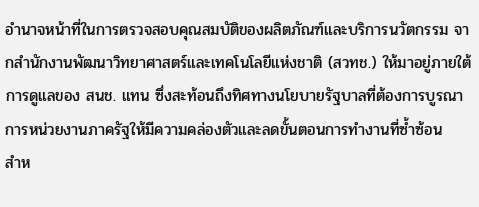อำนาจหน้าที่ในการตรวจสอบคุณสมบัติของผลิตภัณฑ์และบริการนวัตกรรม จากสำนักงานพัฒนาวิทยาศาสตร์และเทคโนโลยีแห่งชาติ (สวทช.) ให้มาอยู่ภายใต้การดูแลของ สนช. แทน ซึ่งสะท้อนถึงทิศทางนโยบายรัฐบาลที่ต้องการบูรณาการหน่วยงานภาครัฐให้มีความคล่องตัวและลดขั้นตอนการทำงานที่ซ้ำซ้อน
สำห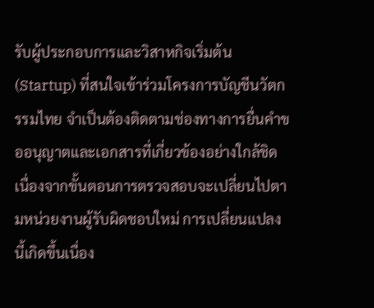รับผู้ประกอบการและวิสาหกิจเริ่มต้น (Startup) ที่สนใจเข้าร่วมโครงการบัญชีนวัตกรรมไทย จำเป็นต้องติดตามช่องทางการยื่นคำขออนุญาตและเอกสารที่เกี่ยวข้องอย่างใกล้ชิด เนื่องจากขั้นตอนการตรวจสอบจะเปลี่ยนไปตามหน่วยงานผู้รับผิดชอบใหม่ การเปลี่ยนแปลงนี้เกิดขึ้นเนื่อง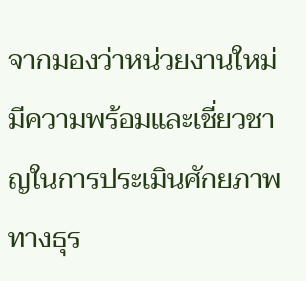จากมองว่าหน่วยงานใหม่มีความพร้อมและเชี่ยวชาญในการประเมินศักยภาพทางธุร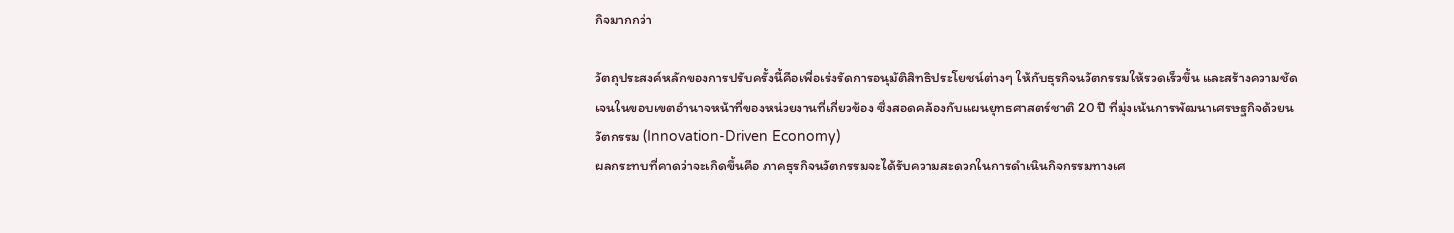กิจมากกว่า

วัตถุประสงค์หลักของการปรับครั้งนี้คือเพื่อเร่งรัดการอนุมัติสิทธิประโยชน์ต่างๆ ให้กับธุรกิจนวัตกรรมให้รวดเร็วขึ้น และสร้างความชัดเจนในขอบเขตอำนาจหน้าที่ของหน่วยงานที่เกี่ยวข้อง ซึ่งสอดคล้องกับแผนยุทธศาสตร์ชาติ 20 ปี ที่มุ่งเน้นการพัฒนาเศรษฐกิจด้วยนวัตกรรม (Innovation-Driven Economy)
ผลกระทบที่คาดว่าจะเกิดขึ้นคือ ภาคธุรกิจนวัตกรรมจะได้รับความสะดวกในการดำเนินกิจกรรมทางเศ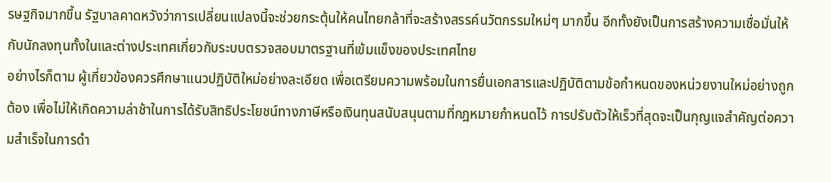รษฐกิจมากขึ้น รัฐบาลคาดหวังว่าการเปลี่ยนแปลงนี้จะช่วยกระตุ้นให้คนไทยกล้าที่จะสร้างสรรค์นวัตกรรมใหม่ๆ มากขึ้น อีกทั้งยังเป็นการสร้างความเชื่อมั่นให้กับนักลงทุนทั้งในและต่างประเทศเกี่ยวกับระบบตรวจสอบมาตรฐานที่เข้มแข็งของประเทศไทย
อย่างไรก็ตาม ผู้เกี่ยวข้องควรศึกษาแนวปฏิบัติใหม่อย่างละเอียด เพื่อเตรียมความพร้อมในการยื่นเอกสารและปฏิบัติตามข้อกำหนดของหน่วยงานใหม่อย่างถูกต้อง เพื่อไม่ให้เกิดความล่าช้าในการได้รับสิทธิประโยชน์ทางภาษีหรือเงินทุนสนับสนุนตามที่กฎหมายกำหนดไว้ การปรับตัวให้เร็วที่สุดจะเป็นกุญแจสำคัญต่อความสำเร็จในการดำ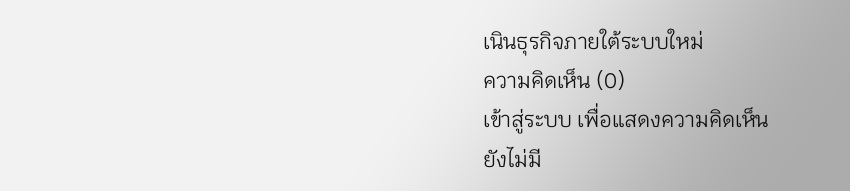เนินธุรกิจภายใต้ระบบใหม่
ความคิดเห็น (0)
เข้าสู่ระบบ เพื่อแสดงความคิดเห็น
ยังไม่มี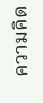ความคิด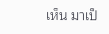เห็น มาเป็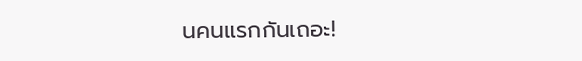นคนแรกกันเถอะ!